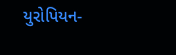યુરોપિયન-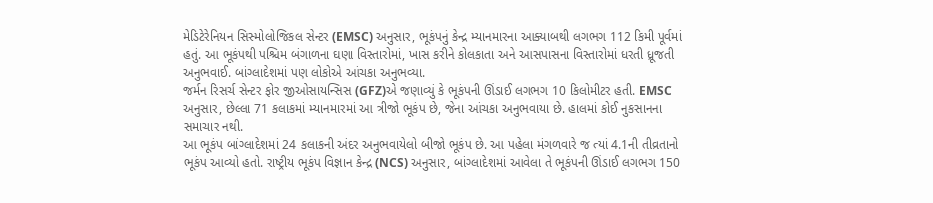મેડિટેરેનિયન સિસ્મોલોજિકલ સેન્ટર (EMSC) અનુસાર, ભૂકંપનું કેન્દ્ર મ્યાનમારના આક્યાબથી લગભગ 112 કિમી પૂર્વમાં હતું. આ ભૂકંપથી પશ્ચિમ બંગાળના ઘણા વિસ્તારોમાં, ખાસ કરીને કોલકાતા અને આસપાસના વિસ્તારોમાં ધરતી ધ્રૂજતી અનુભવાઈ. બાંગ્લાદેશમાં પણ લોકોએ આંચકા અનુભવ્યા.
જર્મન રિસર્ચ સેન્ટર ફોર જીઓસાયન્સિસ (GFZ)એ જણાવ્યું કે ભૂકંપની ઊંડાઈ લગભગ 10 કિલોમીટર હતી. EMSC અનુસાર, છેલ્લા 71 કલાકમાં મ્યાનમારમાં આ ત્રીજો ભૂકંપ છે, જેના આંચકા અનુભવાયા છે. હાલમાં કોઈ નુકસાનના સમાચાર નથી.
આ ભૂકંપ બાંગ્લાદેશમાં 24 કલાકની અંદર અનુભવાયેલો બીજો ભૂકંપ છે. આ પહેલા મંગળવારે જ ત્યાં 4.1ની તીવ્રતાનો ભૂકંપ આવ્યો હતો. રાષ્ટ્રીય ભૂકંપ વિજ્ઞાન કેન્દ્ર (NCS) અનુસાર, બાંગ્લાદેશમાં આવેલા તે ભૂકંપની ઊંડાઈ લગભગ 150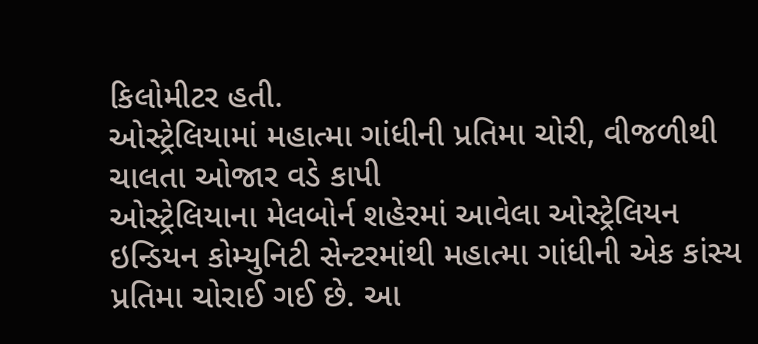કિલોમીટર હતી.
ઓસ્ટ્રેલિયામાં મહાત્મા ગાંધીની પ્રતિમા ચોરી, વીજળીથી ચાલતા ઓજાર વડે કાપી
ઓસ્ટ્રેલિયાના મેલબોર્ન શહેરમાં આવેલા ઓસ્ટ્રેલિયન ઇન્ડિયન કોમ્યુનિટી સેન્ટરમાંથી મહાત્મા ગાંધીની એક કાંસ્ય પ્રતિમા ચોરાઈ ગઈ છે. આ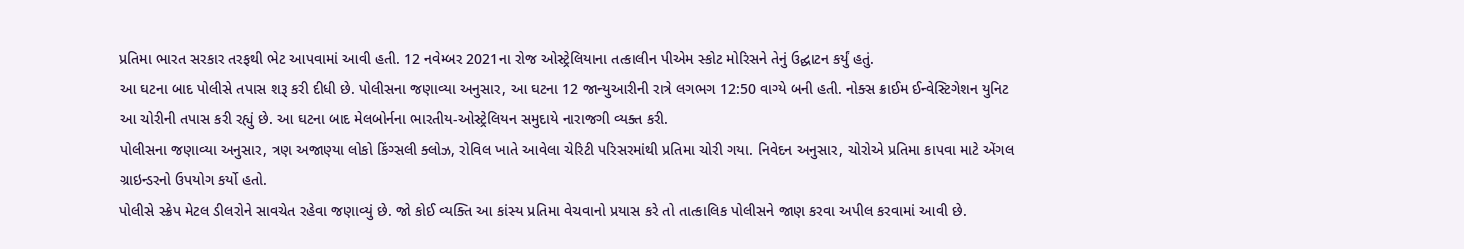પ્રતિમા ભારત સરકાર તરફથી ભેટ આપવામાં આવી હતી. 12 નવેમ્બર 2021ના રોજ ઓસ્ટ્રેલિયાના તત્કાલીન પીએમ સ્કોટ મોરિસને તેનું ઉદ્ઘાટન કર્યું હતું.
આ ઘટના બાદ પોલીસે તપાસ શરૂ કરી દીધી છે. પોલીસના જણાવ્યા અનુસાર, આ ઘટના 12 જાન્યુઆરીની રાત્રે લગભગ 12:50 વાગ્યે બની હતી. નોક્સ ક્રાઈમ ઈન્વેસ્ટિગેશન યુનિટ આ ચોરીની તપાસ કરી રહ્યું છે. આ ઘટના બાદ મેલબોર્નના ભારતીય-ઓસ્ટ્રેલિયન સમુદાયે નારાજગી વ્યક્ત કરી.
પોલીસના જણાવ્યા અનુસાર, ત્રણ અજાણ્યા લોકો કિંગ્સલી ક્લોઝ, રોવિલ ખાતે આવેલા ચેરિટી પરિસરમાંથી પ્રતિમા ચોરી ગયા. નિવેદન અનુસાર, ચોરોએ પ્રતિમા કાપવા માટે એંગલ ગ્રાઇન્ડરનો ઉપયોગ કર્યો હતો.
પોલીસે સ્ક્રેપ મેટલ ડીલરોને સાવચેત રહેવા જણાવ્યું છે. જો કોઈ વ્યક્તિ આ કાંસ્ય પ્રતિમા વેચવાનો પ્રયાસ કરે તો તાત્કાલિક પોલીસને જાણ કરવા અપીલ કરવામાં આવી છે.